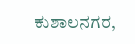ಕುಶಾಲನಗರ,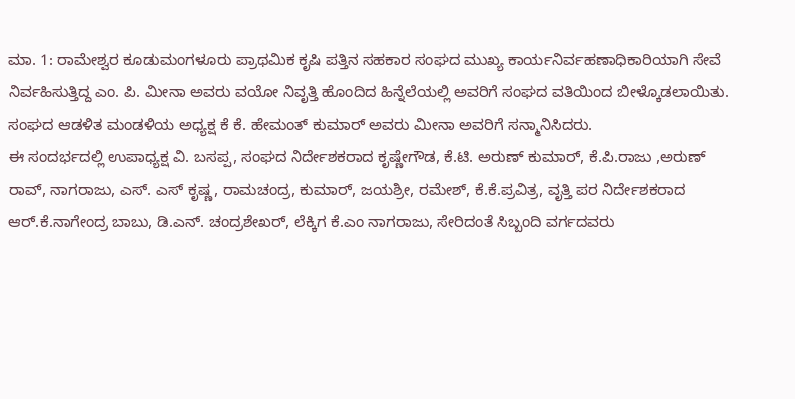ಮಾ. 1: ರಾಮೇಶ್ವರ ಕೂಡುಮಂಗಳೂರು ಪ್ರಾಥಮಿಕ ಕೃಷಿ ಪತ್ತಿನ ಸಹಕಾರ ಸಂಘದ ಮುಖ್ಯ ಕಾರ್ಯನಿರ್ವಹಣಾಧಿಕಾರಿಯಾಗಿ ಸೇವೆ ನಿರ್ವಹಿಸುತ್ತಿದ್ದ ಎಂ. ಪಿ. ಮೀನಾ ಅವರು ವಯೋ ನಿವೃತ್ತಿ ಹೊಂದಿದ ಹಿನ್ನೆಲೆಯಲ್ಲಿ ಅವರಿಗೆ ಸಂಘದ ವತಿಯಿಂದ ಬೀಳ್ಕೊಡಲಾಯಿತು.
ಸಂಘದ ಆಡಳಿತ ಮಂಡಳಿಯ ಅಧ್ಯಕ್ಷ ಕೆ ಕೆ. ಹೇಮಂತ್ ಕುಮಾರ್ ಅವರು ಮೀನಾ ಅವರಿಗೆ ಸನ್ಮಾನಿಸಿದರು.
ಈ ಸಂದರ್ಭದಲ್ಲಿ ಉಪಾಧ್ಯಕ್ಷ ವಿ. ಬಸಪ್ಪ, ಸಂಘದ ನಿರ್ದೇಶಕರಾದ ಕೃಷ್ಣೇಗೌಡ, ಕೆ.ಟಿ. ಅರುಣ್ ಕುಮಾರ್, ಕೆ.ಪಿ.ರಾಜು ,ಅರುಣ್ ರಾವ್, ನಾಗರಾಜು, ಎಸ್. ಎಸ್ ಕೃಷ್ಣ, ರಾಮಚಂದ್ರ, ಕುಮಾರ್, ಜಯಶ್ರೀ, ರಮೇಶ್, ಕೆ.ಕೆ.ಪ್ರವಿತ್ರ, ವೃತ್ತಿ ಪರ ನಿರ್ದೇಶಕರಾದ ಆರ್.ಕೆ.ನಾಗೇಂದ್ರ ಬಾಬು, ಡಿ.ಎನ್. ಚಂದ್ರಶೇಖರ್, ಲೆಕ್ಕಿಗ ಕೆ.ಎಂ ನಾಗರಾಜು, ಸೇರಿದಂತೆ ಸಿಬ್ಬಂದಿ ವರ್ಗದವರು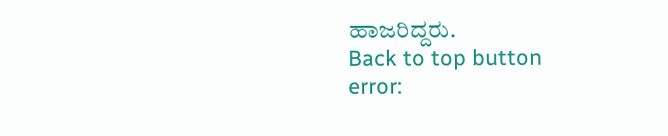ಹಾಜರಿದ್ದರು.
Back to top button
error: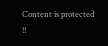Content is protected !!